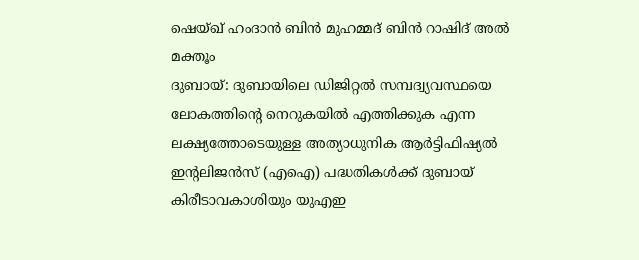ഷെയ്ഖ് ഹംദാൻ ബിൻ മുഹമ്മദ് ബിൻ റാഷിദ് അൽ മക്തൂം
ദുബായ്: ദുബായിലെ ഡിജിറ്റൽ സമ്പദ്വ്യവസ്ഥയെ ലോകത്തിന്റെ നെറുകയിൽ എത്തിക്കുക എന്ന ലക്ഷ്യത്തോടെയുള്ള അത്യാധുനിക ആർട്ടിഫിഷ്യൽ ഇന്റലിജൻസ് (എഐ) പദ്ധതികൾക്ക് ദുബായ് കിരീടാവകാശിയും യുഎഇ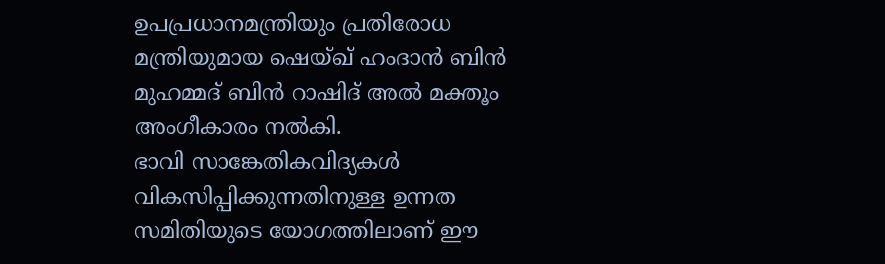ഉപപ്രധാനമന്ത്രിയും പ്രതിരോധ മന്ത്രിയുമായ ഷെയ്ഖ് ഹംദാൻ ബിൻ മുഹമ്മദ് ബിൻ റാഷിദ് അൽ മക്തൂം അംഗീകാരം നൽകി.
ഭാവി സാങ്കേതികവിദ്യകൾ വികസിപ്പിക്കുന്നതിനുള്ള ഉന്നത സമിതിയുടെ യോഗത്തിലാണ് ഈ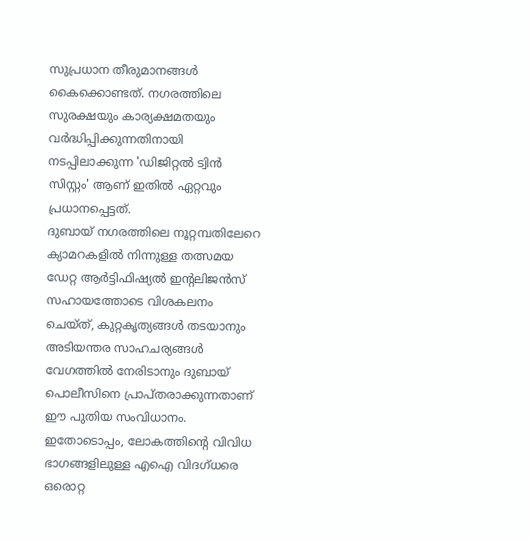സുപ്രധാന തീരുമാനങ്ങൾ കൈക്കൊണ്ടത്. നഗരത്തിലെ സുരക്ഷയും കാര്യക്ഷമതയും വർദ്ധിപ്പിക്കുന്നതിനായി നടപ്പിലാക്കുന്ന 'ഡിജിറ്റൽ ട്വിൻ സിസ്റ്റം' ആണ് ഇതിൽ ഏറ്റവും പ്രധാനപ്പെട്ടത്.
ദുബായ് നഗരത്തിലെ നൂറ്റമ്പതിലേറെ ക്യാമറകളിൽ നിന്നുള്ള തത്സമയ ഡേറ്റ ആർട്ടിഫിഷ്യൽ ഇന്റലിജൻസ് സഹായത്തോടെ വിശകലനം ചെയ്ത്, കുറ്റകൃത്യങ്ങൾ തടയാനും അടിയന്തര സാഹചര്യങ്ങൾ വേഗത്തിൽ നേരിടാനും ദുബായ് പൊലീസിനെ പ്രാപ്തരാക്കുന്നതാണ് ഈ പുതിയ സംവിധാനം.
ഇതോടൊപ്പം, ലോകത്തിന്റെ വിവിധ ഭാഗങ്ങളിലുള്ള എഐ വിദഗ്ധരെ ഒരൊറ്റ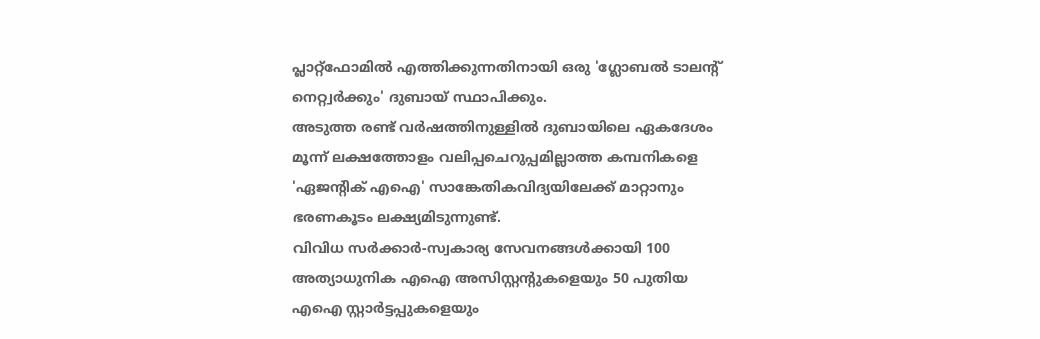പ്ലാറ്റ്ഫോമിൽ എത്തിക്കുന്നതിനായി ഒരു 'ഗ്ലോബൽ ടാലന്റ് നെറ്റ്വർക്കും' ദുബായ് സ്ഥാപിക്കും.
അടുത്ത രണ്ട് വർഷത്തിനുള്ളിൽ ദുബായിലെ ഏകദേശം മൂന്ന് ലക്ഷത്തോളം വലിപ്പചെറുപ്പമില്ലാത്ത കമ്പനികളെ 'ഏജന്റിക് എഐ' സാങ്കേതികവിദ്യയിലേക്ക് മാറ്റാനും ഭരണകൂടം ലക്ഷ്യമിടുന്നുണ്ട്.
വിവിധ സർക്കാർ-സ്വകാര്യ സേവനങ്ങൾക്കായി 100 അത്യാധുനിക എഐ അസിസ്റ്റന്റുകളെയും 50 പുതിയ എഐ സ്റ്റാർട്ടപ്പുകളെയും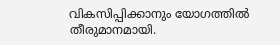വികസിപ്പിക്കാനും യോഗത്തിൽ തീരുമാനമായി.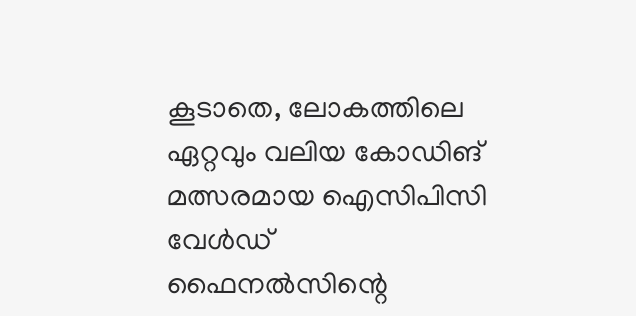കൂടാതെ, ലോകത്തിലെ ഏറ്റവും വലിയ കോഡിങ് മത്സരമായ ഐസിപിസി വേൾഡ് ഫൈനൽസിന്റെ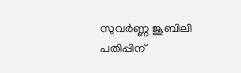സുവർണ്ണ ജൂബിലി പതിപ്പിന്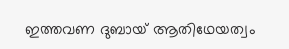ഇത്തവണ ദുബായ് ആതിഥേയത്വം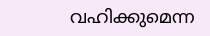വഹിക്കുമെന്ന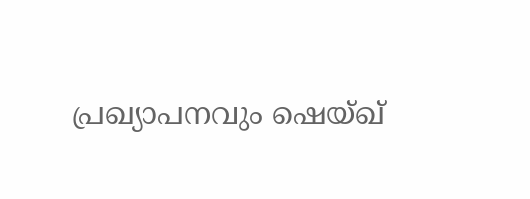പ്രഖ്യാപനവും ഷെയ്ഖ്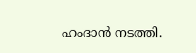ഹംദാൻ നടത്തി.